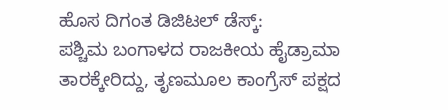ಹೊಸ ದಿಗಂತ ಡಿಜಿಟಲ್ ಡೆಸ್ಕ್:
ಪಶ್ಚಿಮ ಬಂಗಾಳದ ರಾಜಕೀಯ ಹೈಡ್ರಾಮಾ ತಾರಕ್ಕೇರಿದ್ದು, ತೃಣಮೂಲ ಕಾಂಗ್ರೆಸ್ ಪಕ್ಷದ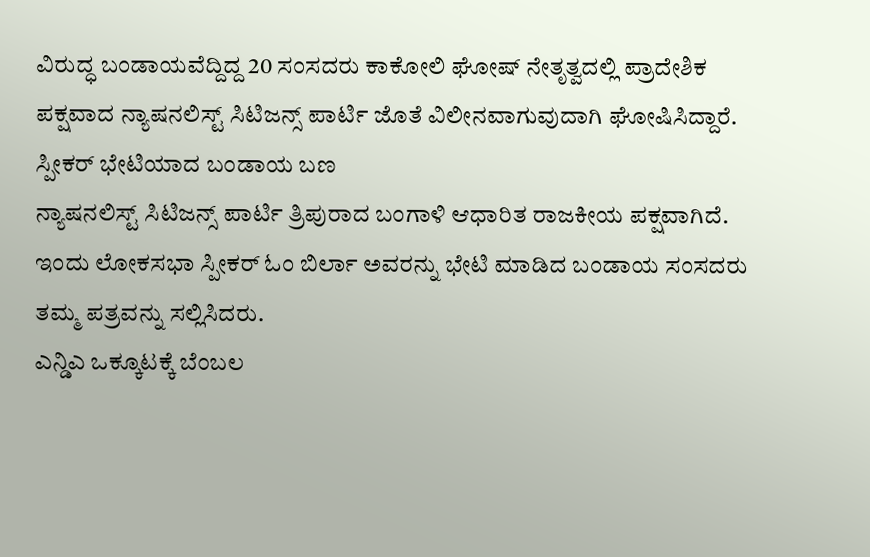ವಿರುದ್ಧ ಬಂಡಾಯವೆದ್ದಿದ್ದ 20 ಸಂಸದರು ಕಾಕೋಲಿ ಘೋಷ್ ನೇತೃತ್ವದಲ್ಲಿ ಪ್ರಾದೇಶಿಕ ಪಕ್ಷವಾದ ನ್ಯಾಷನಲಿಸ್ಟ್ ಸಿಟಿಜನ್ಸ್ ಪಾರ್ಟಿ ಜೊತೆ ವಿಲೀನವಾಗುವುದಾಗಿ ಘೋಷಿಸಿದ್ದಾರೆ.
ಸ್ಪೀಕರ್ ಭೇಟಿಯಾದ ಬಂಡಾಯ ಬಣ
ನ್ಯಾಷನಲಿಸ್ಟ್ ಸಿಟಿಜನ್ಸ್ ಪಾರ್ಟಿ ತ್ರಿಪುರಾದ ಬಂಗಾಳಿ ಆಧಾರಿತ ರಾಜಕೀಯ ಪಕ್ಷವಾಗಿದೆ. ಇಂದು ಲೋಕಸಭಾ ಸ್ಪೀಕರ್ ಓಂ ಬಿರ್ಲಾ ಅವರನ್ನು ಭೇಟಿ ಮಾಡಿದ ಬಂಡಾಯ ಸಂಸದರು ತಮ್ಮ ಪತ್ರವನ್ನು ಸಲ್ಲಿಸಿದರು.
ಎನ್ಡಿಎ ಒಕ್ಕೂಟಕ್ಕೆ ಬೆಂಬಲ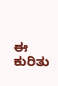ಈ ಕುರಿತು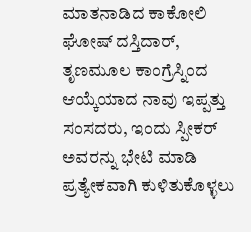ಮಾತನಾಡಿದ ಕಾಕೋಲಿ ಘೋಷ್ ದಸ್ತಿದಾರ್, ತೃಣಮೂಲ ಕಾಂಗ್ರೆಸ್ನಿಂದ ಆಯ್ಕೆಯಾದ ನಾವು ಇಪ್ಪತ್ತು ಸಂಸದರು, ಇಂದು ಸ್ಪೀಕರ್ ಅವರನ್ನು ಭೇಟಿ ಮಾಡಿ ಪ್ರತ್ಯೇಕವಾಗಿ ಕುಳಿತುಕೊಳ್ಳಲು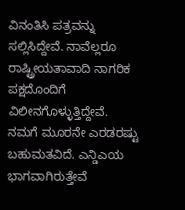ವಿನಂತಿಸಿ ಪತ್ರವನ್ನು ಸಲ್ಲಿಸಿದ್ದೇವೆ. ನಾವೆಲ್ಲರೂ ರಾಷ್ಟ್ರೀಯತಾವಾದಿ ನಾಗರಿಕ ಪಕ್ಷದೊಂದಿಗೆ ವಿಲೀನಗೊಳ್ಳುತ್ತಿದ್ದೇವೆ. ನಮಗೆ ಮೂರನೇ ಎರಡರಷ್ಟು ಬಹುಮತವಿದೆ. ಎನ್ಡಿಎಯ ಭಾಗವಾಗಿರುತ್ತೇವೆ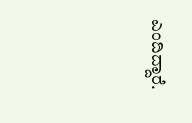ಎಂದಿದ್ದಾರೆ.